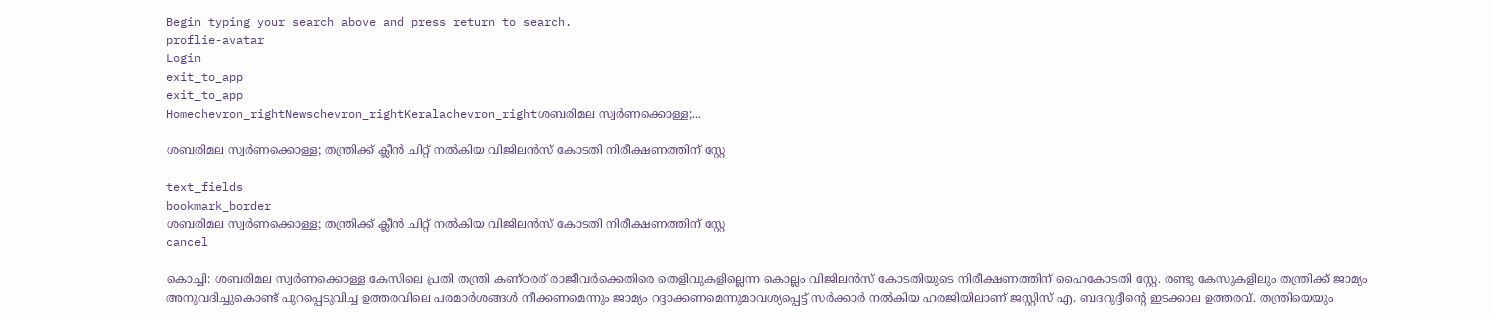Begin typing your search above and press return to search.
proflie-avatar
Login
exit_to_app
exit_to_app
Homechevron_rightNewschevron_rightKeralachevron_rightശബരിമല സ്വർണക്കൊള്ള;...

ശബരിമല സ്വർണക്കൊള്ള; തന്ത്രിക്ക് ക്ലീൻ ചിറ്റ് നൽകിയ വിജിലൻസ് കോടതി നിരീക്ഷണത്തിന് സ്റ്റേ

text_fields
bookmark_border
ശബരിമല സ്വർണക്കൊള്ള; തന്ത്രിക്ക് ക്ലീൻ ചിറ്റ് നൽകിയ വിജിലൻസ് കോടതി നിരീക്ഷണത്തിന് സ്റ്റേ
cancel

കൊച്ചി: ശബരിമല സ്വർണക്കൊള്ള കേസിലെ പ്രതി തന്ത്രി കണ്ഠരര് രാജീവർക്കെതിരെ തെളിവുകളില്ലെന്ന കൊല്ലം വിജിലൻസ് കോടതിയുടെ നിരീക്ഷണത്തിന് ഹൈകോടതി സ്റ്റേ. രണ്ടു കേസുകളിലും തന്ത്രിക്ക് ജാമ്യം അനുവദിച്ചുകൊണ്ട് പുറപ്പെടുവിച്ച ഉത്തരവിലെ പരമാർശങ്ങൾ നീക്കണമെന്നും ജാമ്യം റദ്ദാക്കണമെന്നുമാവശ്യപ്പെട്ട് സർക്കാർ നൽകിയ ഹരജിയിലാണ് ജസ്റ്റിസ് എ. ബദറുദ്ദീന്‍റെ ഇടക്കാല ഉത്തരവ്. തന്ത്രിയെയും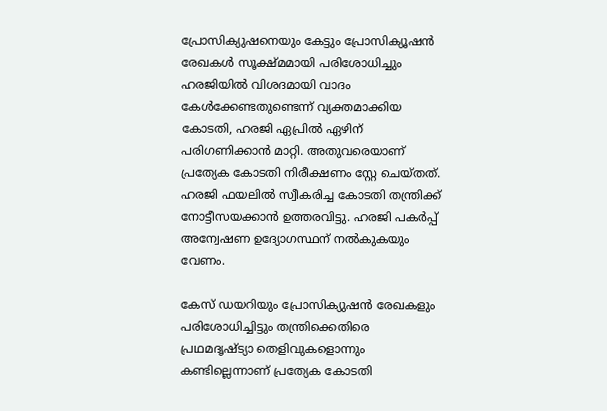പ്രോസിക്യുഷനെയും കേട്ടും പ്രോസിക്യൂഷൻ രേഖകൾ സൂക്ഷ്മമായി പരിശോധിച്ചും ഹരജിയിൽ വിശദമായി വാദം കേൾക്കേണ്ടതുണ്ടെന്ന് വ്യക്തമാക്കിയ കോടതി, ഹരജി ഏപ്രിൽ ഏഴിന് പരിഗണിക്കാൻ മാറ്റി. അതുവരെയാണ് പ്രത്യേക കോടതി നിരീക്ഷണം സ്റ്റേ ചെയ്തത്. ഹരജി ഫയലിൽ സ്വീകരിച്ച കോടതി തന്ത്രിക്ക് നോട്ടീസയക്കാൻ ഉത്തരവിട്ടു. ഹരജി പകർപ്പ് അന്വേഷണ ഉദ്യോഗസ്ഥന് നൽകുകയും വേണം.

കേസ് ഡയറിയും പ്രോസിക്യുഷൻ രേഖകളും പരിശോധിച്ചിട്ടും തന്ത്രിക്കെതിരെ പ്രഥമദൃഷ്ട്യാ തെളിവുകളൊന്നും കണ്ടില്ലെന്നാണ് പ്രത്യേക കോടതി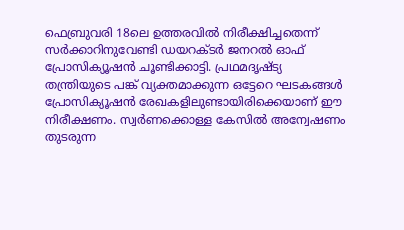ഫെബ്രുവരി 18ലെ ഉത്തരവിൽ നിരീക്ഷിച്ചതെന്ന് സർക്കാറിനുവേണ്ടി ഡയറക്ടർ ജനറൽ ഓഫ് പ്രോസിക്യൂഷൻ ചൂണ്ടിക്കാട്ടി. പ്രഥമദൃഷ്ട്യ തന്ത്രിയുടെ പങ്ക് വ്യക്തമാക്കുന്ന ഒട്ടേറെ ഘടകങ്ങൾ പ്രോസിക്യൂഷൻ രേഖകളിലുണ്ടായിരിക്കെയാണ് ഈ നിരീക്ഷണം. സ്വർണക്കൊള്ള കേസിൽ അന്വേഷണം തുടരുന്ന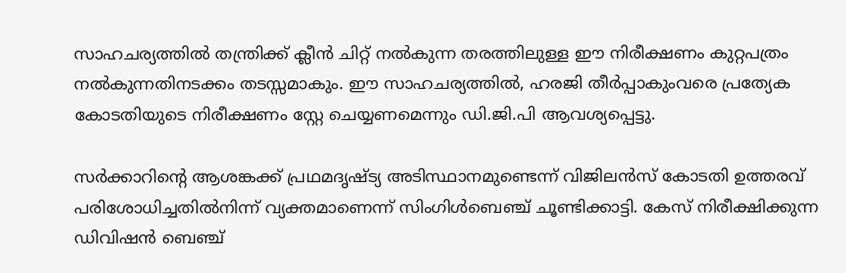സാഹചര്യത്തിൽ തന്ത്രിക്ക് ക്ലീൻ ചിറ്റ് നൽകുന്ന തരത്തിലുള്ള ഈ നിരീക്ഷണം കുറ്റപത്രം നൽകുന്നതിനടക്കം തടസ്സമാകും. ഈ സാഹചര്യത്തിൽ, ഹരജി തീർപ്പാകുംവരെ പ്രത്യേക കോടതിയുടെ നിരീക്ഷണം സ്റ്റേ ചെയ്യണമെന്നും ഡി.ജി.പി ആവശ്യപ്പെട്ടു.

സർക്കാറിന്‍റെ ആശങ്കക്ക് പ്രഥമദൃഷ്ട്യ അടിസ്ഥാനമുണ്ടെന്ന് വിജിലൻസ് കോടതി ഉത്തരവ് പരിശോധിച്ചതിൽനിന്ന് വ്യക്തമാണെന്ന് സിംഗിൾബെഞ്ച് ചൂണ്ടിക്കാട്ടി. കേസ് നിരീക്ഷിക്കുന്ന ഡിവിഷൻ ബെഞ്ച്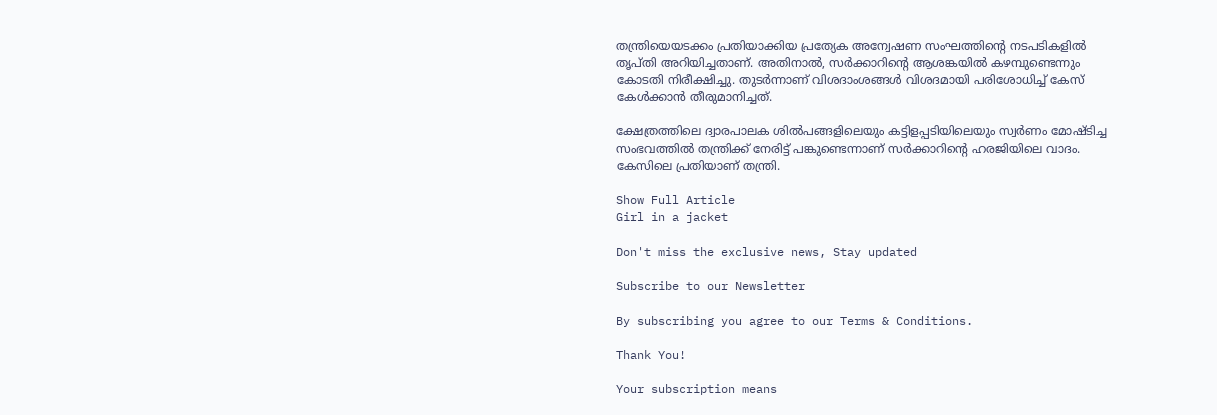തന്ത്രിയെയടക്കം പ്രതിയാക്കിയ പ്രത്യേക അന്വേഷണ സംഘത്തിന്‍റെ നടപടികളിൽ തൃപ്തി അറിയിച്ചതാണ്. അതിനാൽ, സർക്കാറിന്‍റെ ആശങ്കയിൽ കഴമ്പുണ്ടെന്നും കോടതി നിരീക്ഷിച്ചു. തുടർന്നാണ് വിശദാംശങ്ങൾ വിശദമായി പരിശോധിച്ച് കേസ് കേൾക്കാൻ തീരുമാനിച്ചത്.

ക്ഷേത്രത്തിലെ ദ്വാരപാലക ശിൽപങ്ങളിലെയും കട്ടിളപ്പടിയിലെയും സ്വർണം മോഷ്ടിച്ച സംഭവത്തിൽ തന്ത്രിക്ക് നേരിട്ട് പങ്കുണ്ടെന്നാണ് സർക്കാറിന്‍റെ ഹരജിയിലെ വാദം. കേസിലെ പ്രതിയാണ് തന്ത്രി.

Show Full Article
Girl in a jacket

Don't miss the exclusive news, Stay updated

Subscribe to our Newsletter

By subscribing you agree to our Terms & Conditions.

Thank You!

Your subscription means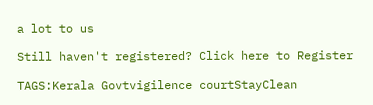a lot to us

Still haven't registered? Click here to Register

TAGS:Kerala Govtvigilence courtStayClean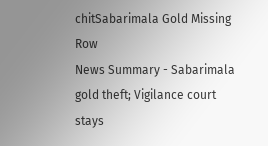chitSabarimala Gold Missing Row
News Summary - Sabarimala gold theft; Vigilance court stays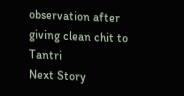observation after giving clean chit to Tantri
Next Story